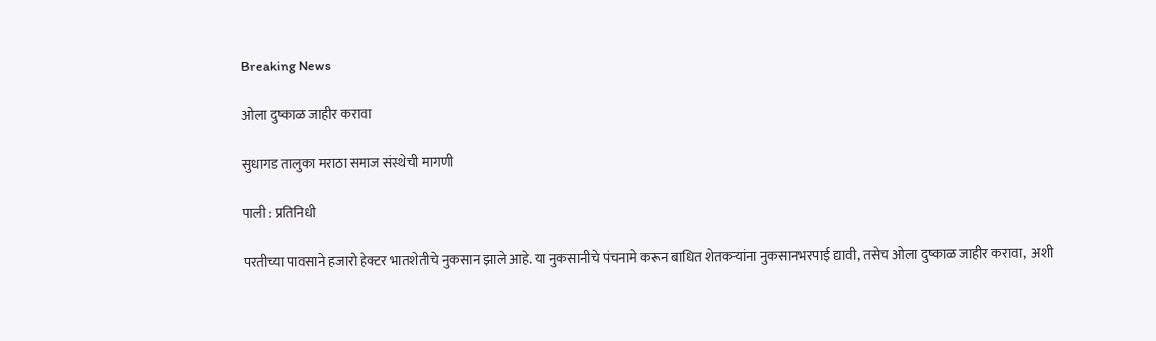Breaking News

ओला दुष्काळ जाहीर करावा

सुधागड तालुका मराठा समाज संस्थेची मागणी

पाली : प्रतिनिधी

परतीच्या पावसाने हजारो हेक्टर भातशेतीचे नुकसान झाले आहे. या नुकसानीचे पंचनामे करून बाधित शेतकर्‍यांना नुकसानभरपाई द्यावी, तसेच ओला दुष्काळ जाहीर करावा,  अशी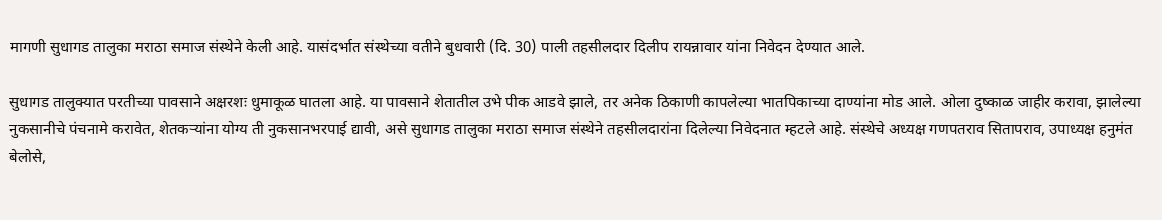मागणी सुधागड तालुका मराठा समाज संस्थेने केली आहे. यासंदर्भात संस्थेच्या वतीने बुधवारी (दि. 30) पाली तहसीलदार दिलीप रायन्नावार यांना निवेदन देण्यात आले.

सुधागड तालुक्यात परतीच्या पावसाने अक्षरशः धुमाकूळ घातला आहे. या पावसाने शेतातील उभे पीक आडवे झाले, तर अनेक ठिकाणी कापलेल्या भातपिकाच्या दाण्यांना मोड आले. ओला दुष्काळ जाहीर करावा, झालेल्या नुकसानीचे पंचनामे करावेत, शेतकर्‍यांना योग्य ती नुकसानभरपाई द्यावी, असे सुधागड तालुका मराठा समाज संस्थेने तहसीलदारांना दिलेल्या निवेदनात म्हटले आहे. संस्थेचे अध्यक्ष गणपतराव सितापराव, उपाध्यक्ष हनुमंत बेलोसे,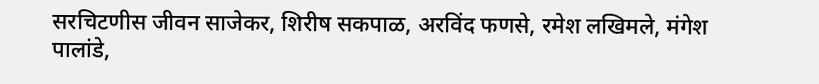सरचिटणीस जीवन साजेकर, शिरीष सकपाळ, अरविंद फणसे, रमेश लखिमले, मंगेश पालांडे,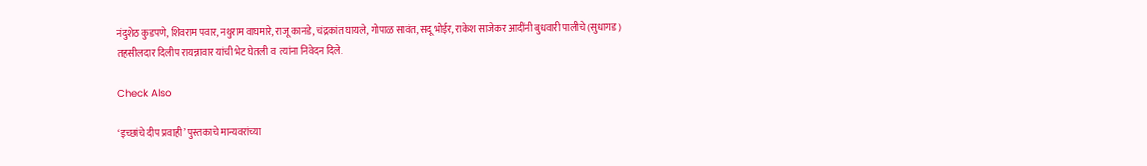नंदुशेठ कुडपणे, शिवराम पवार, नथुराम वाघमारे, राजू कानडे, चंद्रकांत घायले, गोपाळ सावंत, सदू भोईर, राकेश साजेकर आदींनी बुधवारी पालीचे (सुधागड) तहसीलदार दिलीप रायन्नावार यांची भेट घेतली व  त्यांना निवेदन दिले.

Check Also

‘इच्छांचे दीप प्रवाही‌’ पुस्तकाचे मान्यवरांच्या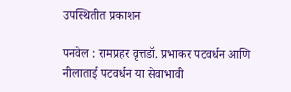उपस्थितीत प्रकाशन

पनवेल : रामप्रहर वृत्तडॉ. प्रभाकर पटवर्धन आणि नीलाताई पटवर्धन या सेवाभावी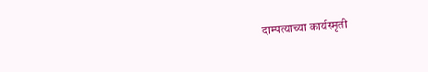दाम्पत्याच्या कार्यस्मृती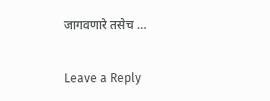जागवणारे तसेच …

Leave a Reply